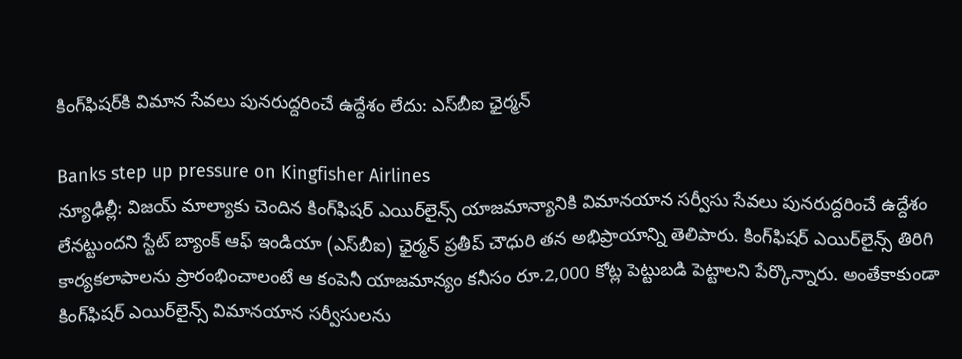కింగ్‌ఫిషర్‌‌కి విమాన సేవలు పునరుద్దరించే ఉద్దేశం లేదు: ఎస్‌బీఐ ఛైర్మన్

Banks step up pressure on Kingfisher Airlines
న్యూఢిల్లీ: విజయ్ మాల్యాకు చెందిన కింగ్‌ఫిషర్‌ ఎయిర్‌లైన్స్‌ యాజమాన్యానికి విమానయాన సర్వీసు సేవలు పునరుద్దరించే ఉద్దేశం లేనట్టుందని స్టేట్ బ్యాంక్ ఆఫ్ ఇండియా (ఎస్‌బీఐ) ఛైర్మన్ ప్రతీప్ చౌధురి తన అభిప్రాయాన్ని తెలిపారు. కింగ్‌ఫిషర్‌ ఎయిర్‌లైన్స్‌ తిరిగి కార్యకలాపాలను ప్రారంభించాలంటే ఆ కంపెనీ యాజమాన్యం కనీసం రూ.2,000 కోట్ల పెట్టుబడి పెట్టాలని పేర్కొన్నారు. అంతేకాకుండా కింగ్‌ఫిషర్‌ ఎయిర్‌లైన్స్‌ విమానయాన సర్వీసులను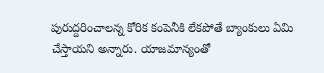పురుద్దరించాలన్న కోరిక కంపెనీకి లేకపోతే బ్యాంకులు ఏమి చేస్తాయని అన్నారు. యాజమాన్యంతో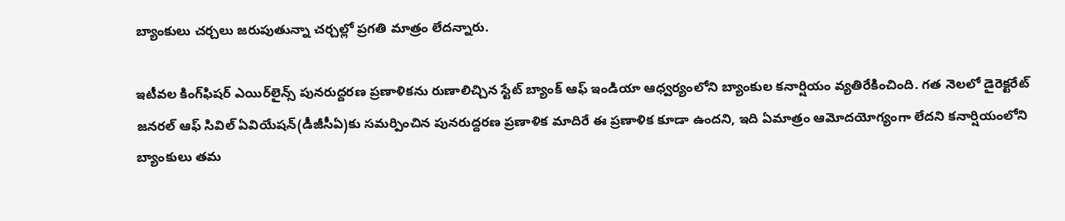బ్యాంకులు చర్చలు జరుపుతున్నా చర్చల్లో ప్రగతి మాత్రం లేదన్నారు.

ఇటీవల కింగ్‌ఫిషర్ ఎయిర్‌లైన్స్ పునరుద్దరణ ప్రణాళికను రుణాలిచ్చిన స్టేట్ బ్యాంక్ ఆఫ్ ఇండియా ఆధ్వర్యంలోని బ్యాంకుల కనార్షియం వ్యతిరేకించింది. గత నెలలో డైరెక్టరేట్ జనరల్ ఆఫ్ సివిల్ ఏవియేషన్(డీజీసీఏ)కు సమర్పించిన పునరుద్దరణ ప్రణాళిక మాదిరే ఈ ప్రణాళిక కూడా ఉందని, ఇది ఏమాత్రం ఆమోదయోగ్యంగా లేదని కనార్షియంలోని బ్యాంకులు తమ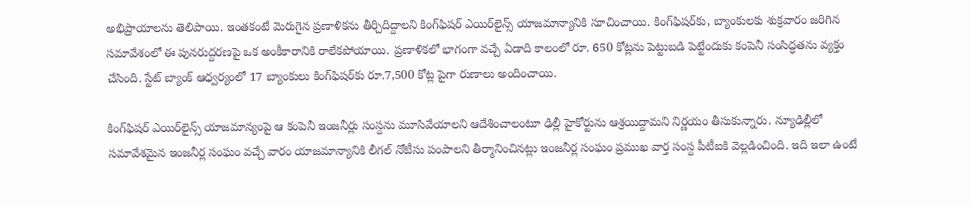అభిప్రాయాలను తెలిపాయి. ఇంతకంటే మెరుగైన ప్రణాళికను తీర్చిదిద్దాలని కింగ్‌ఫిషర్ ఎయిర్‌లైన్స్ యాజమాన్యానికి సూచించాయి. కింగ్‌ఫిషర్‌కు, బ్యాంకులకు శుక్రవారం జరిగిన సమావేశంలో ఈ పునరుద్దరణపై ఒక అంకీకారానికి రాలేకపోయాయి. ప్రణాళికలో భాగంగా వచ్చే ఏడాది కాలంలో రూ. 650 కోట్లను పెట్టుబడి పెట్టేందుకు కంపెనీ సంసిద్ధతను వ్యక్తం చేసింది. స్టేట్ బ్యాంక్ ఆధ్వర్యంలో 17 బ్యాంకులు కింగ్‌ఫిషర్‌కు రూ.7,500 కోట్ల పైగా రుణాలు అందించాయి.

కింగ్‌ఫిషర్ ఎయిర్‌లైన్స్ యాజమాన్యంపై ఆ కంపెనీ ఇంజనీర్లు సంస్దను మూసివేయాలని ఆదేశించాలంటూ ఢిల్లీ హైకోర్టును ఆశ్రయిద్దామని నిర్ణయం తీసుకున్నారు. న్యూఢిల్లీలో సమావేశమైన ఇంజనీర్ల సంఘం వచ్చే వారం యాజమాన్యానికి లీగల్ నోటీసు పంపాలని తీర్మానించినట్లు ఇంజనీర్ల సంఘం ప్రముఖ వార్త సంస్ద పీటీఐకి వెల్లడించింది. ఇది ఇలా ఉంటే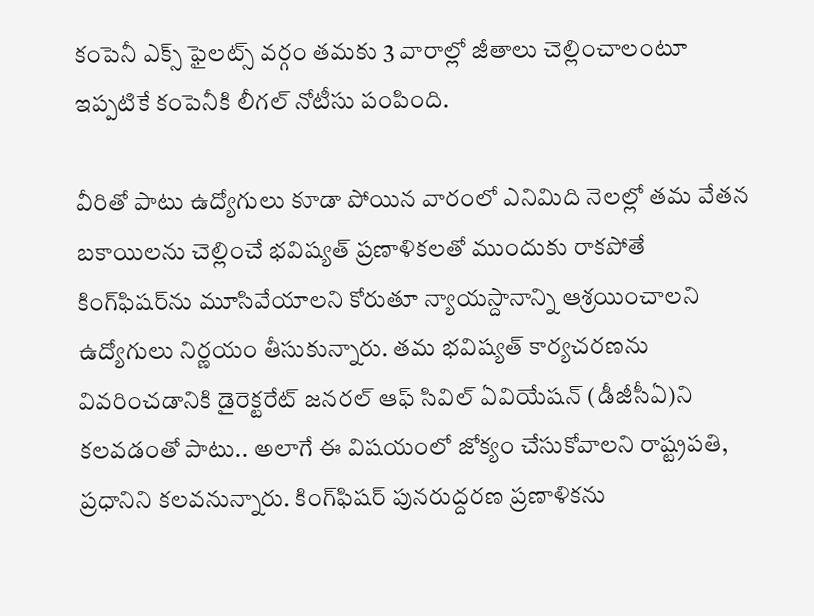కంపెనీ ఎక్స్ ఫైలట్స్ వర్గం తమకు 3 వారాల్లో జీతాలు చెల్లించాలంటూ ఇప్పటికే కంపెనీకి లీగల్ నోటీసు పంపింది.

వీరితో పాటు ఉద్యోగులు కూడా పోయిన వారంలో ఎనిమిది నెలల్లో తమ వేతన బకాయిలను చెల్లించే భవిష్యత్ ప్రణాళికలతో ముందుకు రాకపోతే కింగ్‌ఫిషర్‌ను మూసివేయాలని కోరుతూ న్యాయస్దానాన్ని ఆశ్రయించాలని ఉద్యోగులు నిర్ణయం తీసుకున్నారు. తమ భవిష్యత్ కార్యచరణను వివరించడానికి డైరెక్టరేట్ జనరల్ ఆఫ్ సివిల్ ఏవియేషన్ (డీజీసీఏ)ని కలవడంతో పాటు.. అలాగే ఈ విషయంలో జోక్యం చేసుకోవాలని రాష్ట్రపతి, ప్రధానిని కలవనున్నారు. కింగ్‌ఫిషర్ పునరుద్దరణ ప్రణాళికను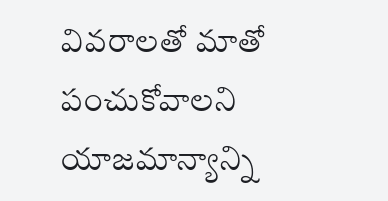వివరాలతో మాతో పంచుకోవాలని యాజమాన్యాన్ని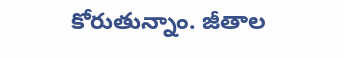కోరుతున్నాం. జీతాల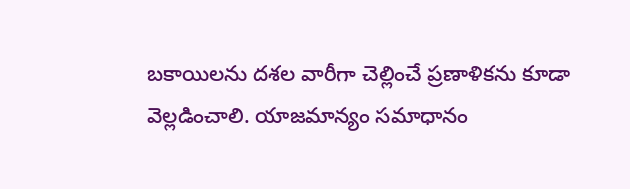బకాయిలను దశల వారీగా చెల్లించే ప్రణాళికను కూడా వెల్లడించాలి. యాజమాన్యం సమాధానం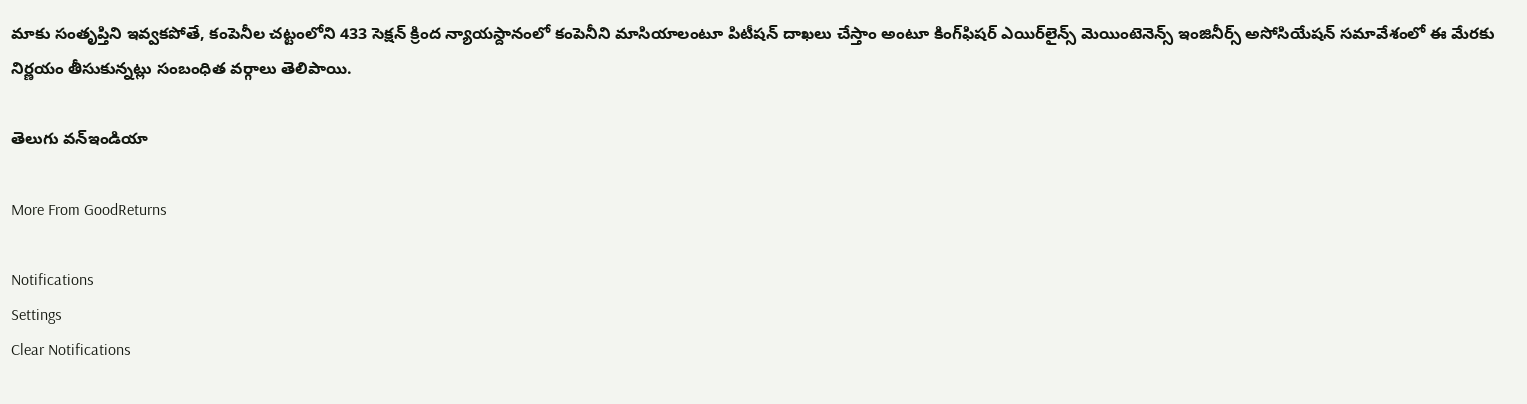మాకు సంతృప్తిని ఇవ్వకపోతే, కంపెనీల చట్టంలోని 433 సెక్షన్ క్రింద న్యాయస్దానంలో కంపెనీని మాసియాలంటూ పిటీషన్ దాఖలు చేస్తాం అంటూ కింగ్‌ఫిషర్ ఎయిర్‌లైన్స్ మెయింటెనెన్స్ ఇంజినీర్స్ అసోసియేషన్ సమావేశంలో ఈ మేరకు నిర్ణయం తీసుకున్నట్లు సంబంధిత వర్గాలు తెలిపాయి.

తెలుగు వన్ఇండియా

More From GoodReturns

Notifications
Settings
Clear Notifications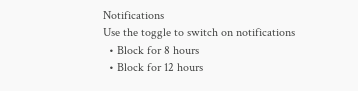Notifications
Use the toggle to switch on notifications
  • Block for 8 hours
  • Block for 12 hours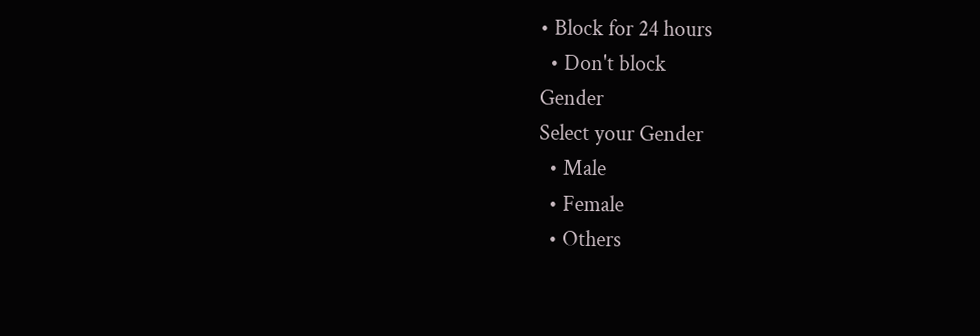• Block for 24 hours
  • Don't block
Gender
Select your Gender
  • Male
  • Female
  • Others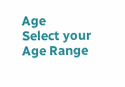Age
Select your Age Range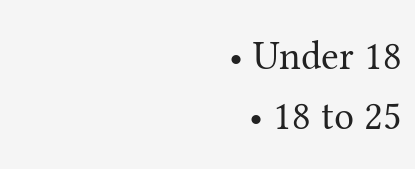• Under 18
  • 18 to 25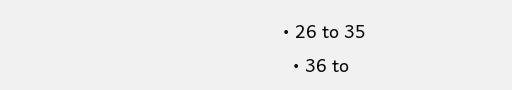• 26 to 35
  • 36 to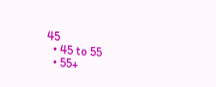45
  • 45 to 55
  • 55+